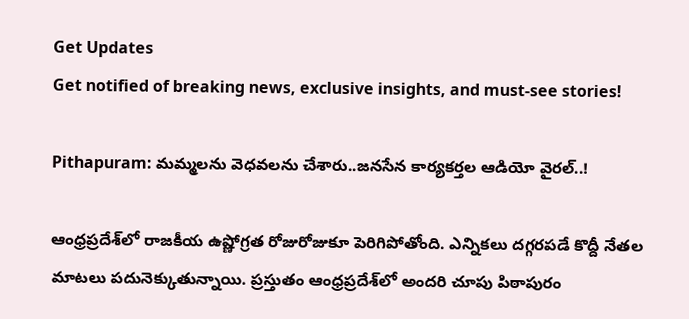Get Updates
Get notified of breaking news, exclusive insights, and must-see stories!

Pithapuram: మమ్మలను వెధవలను చేశారు..జనసేన కార్యకర్తల ఆడియో వైరల్..!

ఆంధ్రప్రదేశ్‌లో రాజకీయ ఉష్ణోగ్రత రోజురోజుకూ పెరిగిపోతోంది. ఎన్నికలు దగ్గరపడే కొద్దీ నేతల మాటలు పదునెక్కుతున్నాయి. ప్రస్తుతం ఆంధ్రప్రదేశ్‌లో అందరి చూపు పిఠాపురం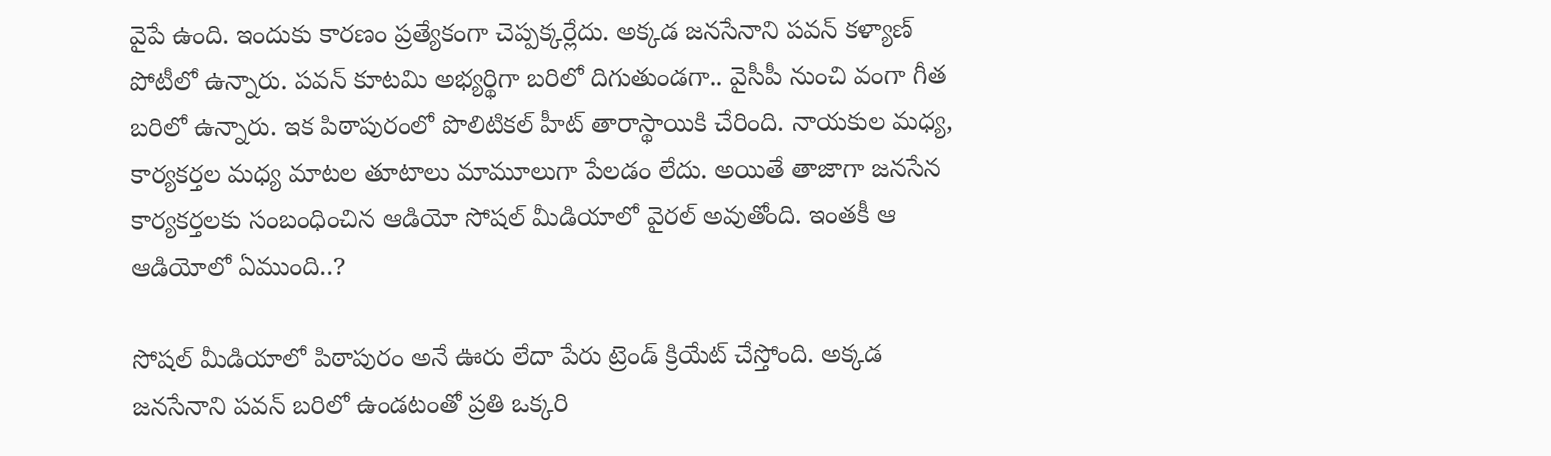వైపే ఉంది. ఇందుకు కారణం ప్రత్యేకంగా చెప్పక్కర్లేదు. అక్కడ జనసేనాని పవన్ కళ్యాణ్ పోటీలో ఉన్నారు. పవన్ కూటమి అభ్యర్థిగా బరిలో దిగుతుండగా.. వైసీపీ నుంచి వంగా గీత బరిలో ఉన్నారు. ఇక పిఠాపురంలో పొలిటికల్ హీట్ తారాస్థాయికి చేరింది. నాయకుల మధ్య, కార్యకర్తల మధ్య మాటల తూటాలు మామూలుగా పేలడం లేదు. అయితే తాజాగా జనసేన కార్యకర్తలకు సంబంధించిన ఆడియో సోషల్ మీడియాలో వైరల్ అవుతోంది. ఇంతకీ ఆ ఆడియోలో ఏముంది..?

సోషల్ మీడియాలో పిఠాపురం అనే ఊరు లేదా పేరు ట్రెండ్ క్రియేట్ చేస్తోంది. అక్కడ జనసేనాని పవన్ బరిలో ఉండటంతో ప్రతి ఒక్కరి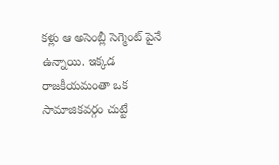కళ్లు ఆ అసెంబ్లీ సెగ్మెంట్ పైనే ఉన్నాయి. ఇక్కడ రాజకీయమంతా ఒక సామాజికవర్గం చుట్టే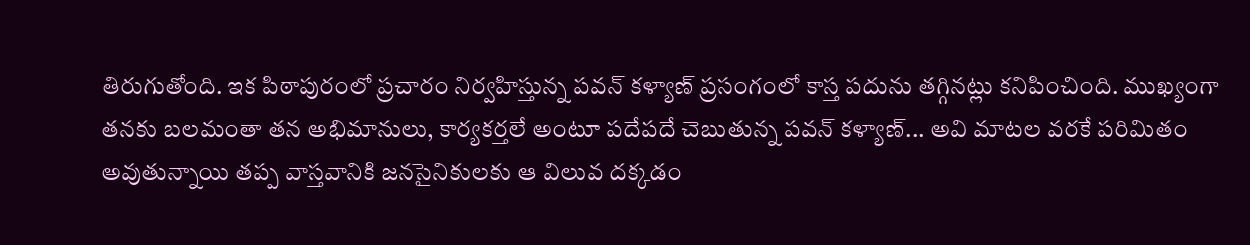తిరుగుతోంది. ఇక పిఠాపురంలో ప్రచారం నిర్వహిస్తున్న పవన్ కళ్యాణ్ ప్రసంగంలో కాస్త పదును తగ్గినట్లు కనిపించింది. ముఖ్యంగా తనకు బలమంతా తన అభిమానులు, కార్యకర్తలే అంటూ పదేపదే చెబుతున్న పవన్ కళ్యాణ్... అవి మాటల వరకే పరిమితం అవుతున్నాయి తప్ప వాస్తవానికి జనసైనికులకు ఆ విలువ దక్కడం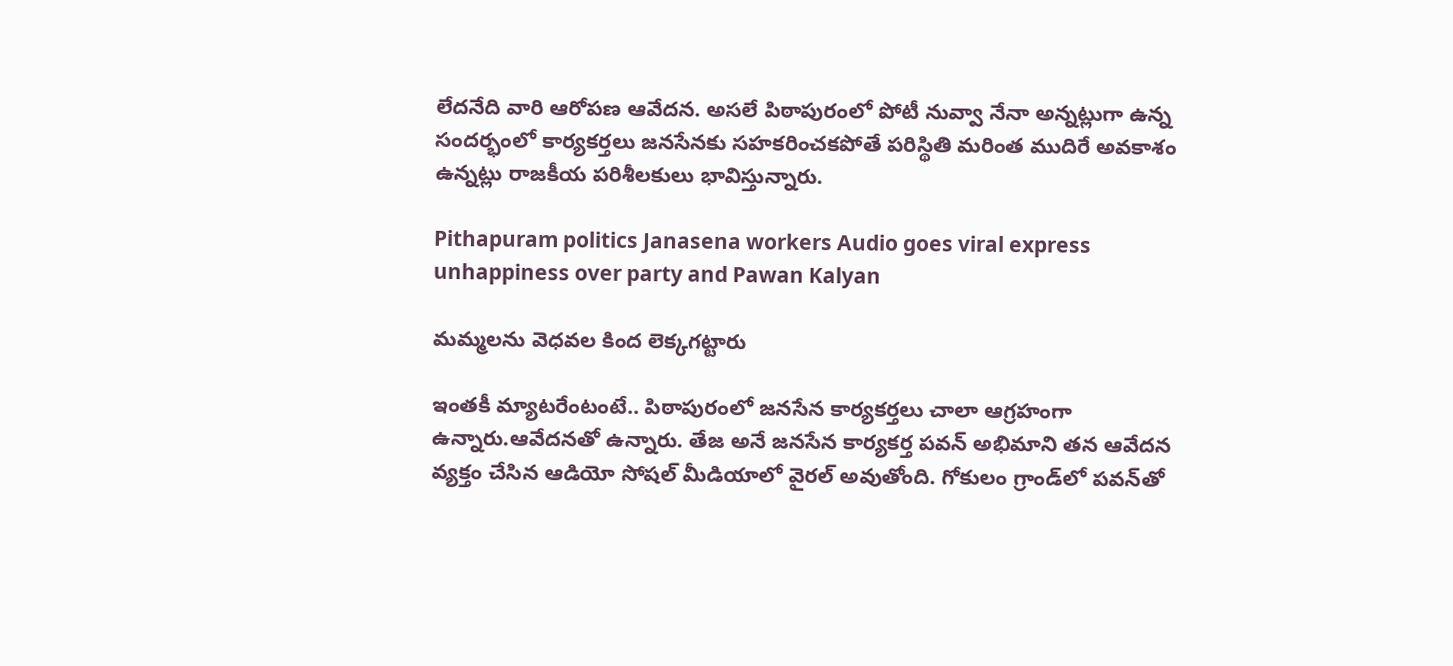లేదనేది వారి ఆరోపణ ఆవేదన. అసలే పిఠాపురంలో పోటీ నువ్వా నేనా అన్నట్లుగా ఉన్న సందర్భంలో కార్యకర్తలు జనసేనకు సహకరించకపోతే పరిస్థితి మరింత ముదిరే అవకాశం ఉన్నట్లు రాజకీయ పరిశీలకులు భావిస్తున్నారు.

Pithapuram politics Janasena workers Audio goes viral express unhappiness over party and Pawan Kalyan

మమ్మలను వెధవల కింద లెక్కగట్టారు

ఇంతకీ మ్యాటరేంటంటే.. పిఠాపురంలో జనసేన కార్యకర్తలు చాలా ఆగ్రహంగా ఉన్నారు.ఆవేదనతో ఉన్నారు. తేజ అనే జనసేన కార్యకర్త పవన్ అభిమాని తన ఆవేదన వ్యక్తం చేసిన ఆడియో సోషల్ మీడియాలో వైరల్ అవుతోంది. గోకులం గ్రాండ్‌లో పవన్‌తో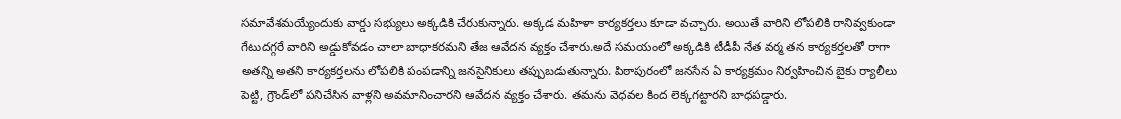సమావేశమయ్యేందుకు వార్డు సభ్యులు అక్కడికి చేరుకున్నారు. అక్కడ మహిళా కార్యకర్తలు కూడా వచ్చారు. అయితే వారిని లోపలికి రానివ్వకుండా గేటుదగ్గరే వారిని అడ్డుకోవడం చాలా బాధాకరమని తేజ ఆవేదన వ్యక్తం చేశారు.అదే సమయంలో అక్కడికి టీడీపీ నేత వర్మ తన కార్యకర్తలతో రాగా అతన్ని అతని కార్యకర్తలను లోపలికి పంపడాన్ని జనసైనికులు తప్పుబడుతున్నారు. పిఠాపురంలో జనసేన ఏ కార్యక్రమం నిర్వహించిన బైకు ర్యాలీలు పెట్టి, గ్రౌండ్‌లో పనిచేసిన వాళ్లని అవమానించారని ఆవేదన వ్యక్తం చేశారు. తమను వెధవల కింద లెక్కగట్టారని బాధపడ్డారు.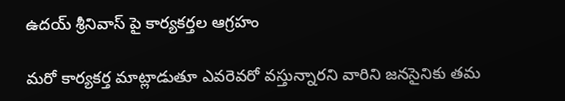ఉదయ్ శ్రీనివాస్ పై కార్యకర్తల ఆగ్రహం

మరో కార్యకర్త మాట్లాడుతూ ఎవరెవరో వస్తున్నారని వారిని జనసైనికు తమ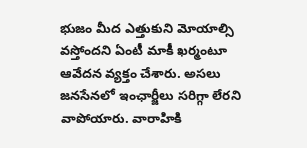భుజం మీద ఎత్తుకుని మోయాల్సి వస్తోందని ఏంటీ మాకీ ఖర్మంటూ ఆవేదన వ్యక్తం చేశారు. అసలు జనసేనలో ఇంఛార్జీలు సరిగ్గా లేరని వాపోయారు. వారాహికి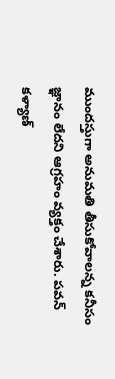ముందస్తుగా అనుమతి తీసుకోవాలన్న కనీసం జ్ఞానం లేదని ఆగ్రహం వ్యక్తం చేశారు. పవన్ కళ్యాణ్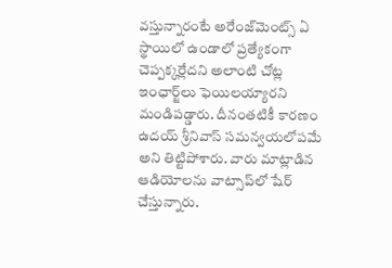వస్తున్నారంటే అరేంజ్‌మెంట్స్ ఏ స్థాయిలో ఉండాలో ప్రత్యేకంగా చెప్పక్కర్లేదని అలాంటి చోట్ల ఇంఛార్జ్‌లు ఫెయిలయ్యారని మండిపడ్డారు. దీనంతటికీ కారణం ఉదయ్ శ్రీనివాస్ సమన్వయలోపమే అని తిట్టిపోశారు. వారు మాట్లాడిన ఆడియోలను వాట్సాప్‌లో షేర్ చేస్తున్నారు.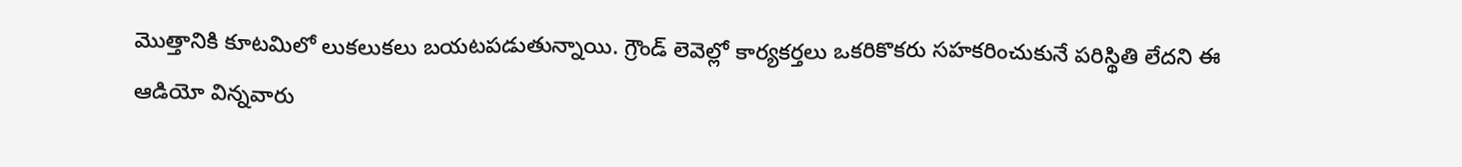మొత్తానికి కూటమిలో లుకలుకలు బయటపడుతున్నాయి. గ్రౌండ్ లెవెల్లో కార్యకర్తలు ఒకరికొకరు సహకరించుకునే పరిస్థితి లేదని ఈ ఆడియో విన్నవారు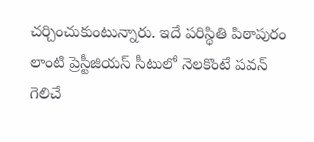చర్చించుకుంటున్నారు. ఇదే పరిస్థితి పిఠాపురం లాంటి ప్రెస్టీజియస్ సీటులో నెలకొంటే పవన్ గెలిచే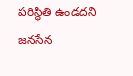పరిస్థితి ఉండదని జనసేన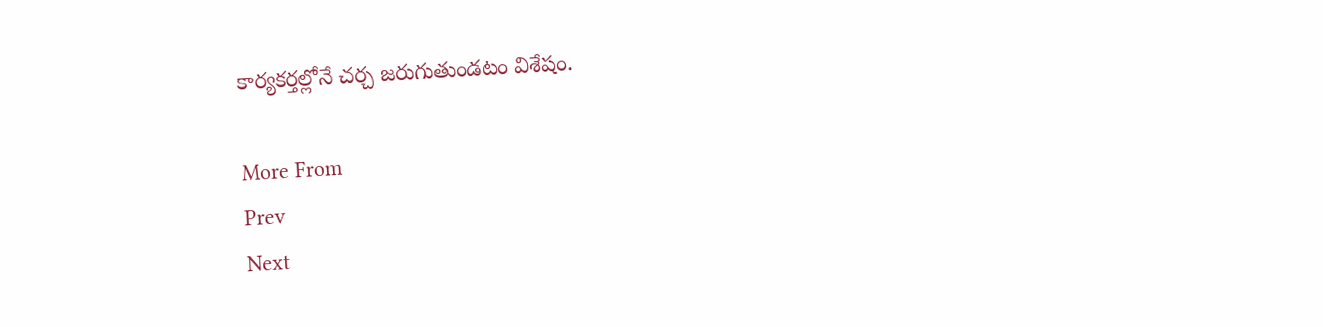కార్యకర్తల్లోనే చర్చ జరుగుతుండటం విశేషం.

More From
Prev
Next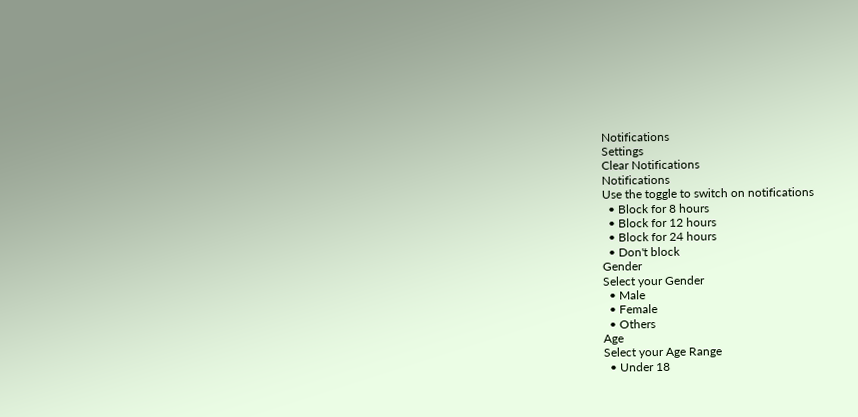Notifications
Settings
Clear Notifications
Notifications
Use the toggle to switch on notifications
  • Block for 8 hours
  • Block for 12 hours
  • Block for 24 hours
  • Don't block
Gender
Select your Gender
  • Male
  • Female
  • Others
Age
Select your Age Range
  • Under 18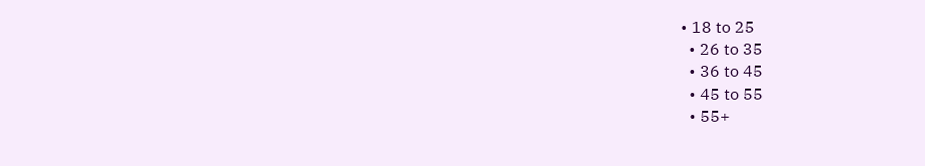• 18 to 25
  • 26 to 35
  • 36 to 45
  • 45 to 55
  • 55+